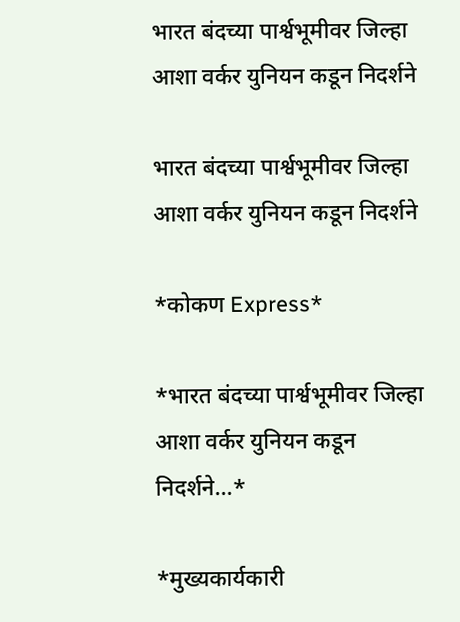भारत बंदच्या पार्श्वभूमीवर जिल्हा आशा वर्कर युनियन कडून निदर्शने

भारत बंदच्या पार्श्वभूमीवर जिल्हा आशा वर्कर युनियन कडून निदर्शने

*कोकण Express*

*भारत बंदच्या पार्श्वभूमीवर जिल्हा आशा वर्कर युनियन कडून निदर्शने…*

*मुख्यकार्यकारी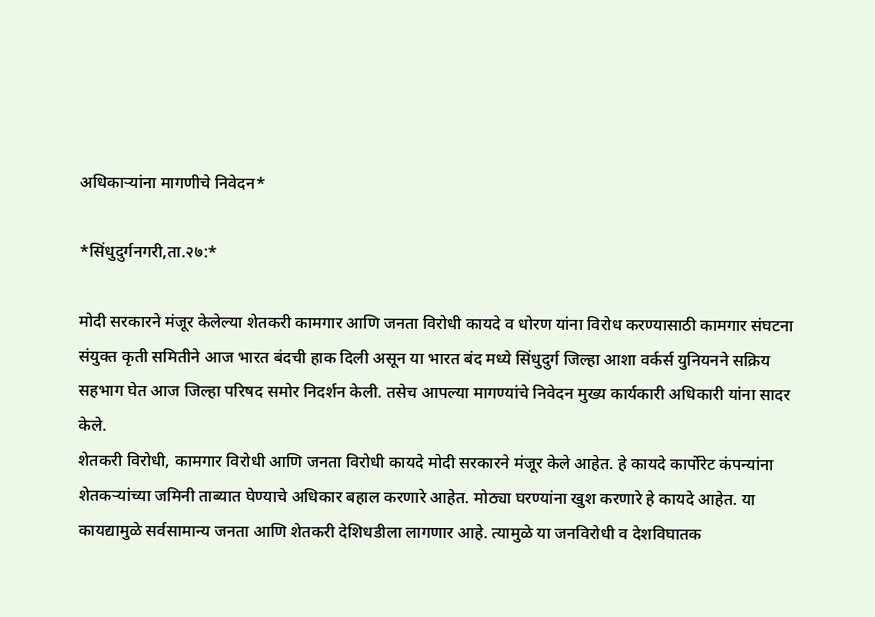अधिकाऱ्यांना मागणीचे निवेदन*

*सिंधुदुर्गनगरी,ता.२७:*

मोदी सरकारने मंजूर केलेल्या शेतकरी कामगार आणि जनता विरोधी कायदे व धोरण यांना विरोध करण्यासाठी कामगार संघटना संयुक्त कृती समितीने आज भारत बंदची हाक दिली असून या भारत बंद मध्ये सिंधुदुर्ग जिल्हा आशा वर्कर्स युनियनने सक्रिय सहभाग घेत आज जिल्हा परिषद समोर निदर्शन केली. तसेच आपल्या मागण्यांचे निवेदन मुख्य कार्यकारी अधिकारी यांना सादर केले.
शेतकरी विरोधी, कामगार विरोधी आणि जनता विरोधी कायदे मोदी सरकारने मंजूर केले आहेत. हे कायदे कार्पोरेट कंपन्यांना शेतकऱ्यांच्या जमिनी ताब्यात घेण्याचे अधिकार बहाल करणारे आहेत. मोठ्या घरण्यांना खुश करणारे हे कायदे आहेत. या कायद्यामुळे सर्वसामान्य जनता आणि शेतकरी देशिधडीला लागणार आहे. त्यामुळे या जनविरोधी व देशविघातक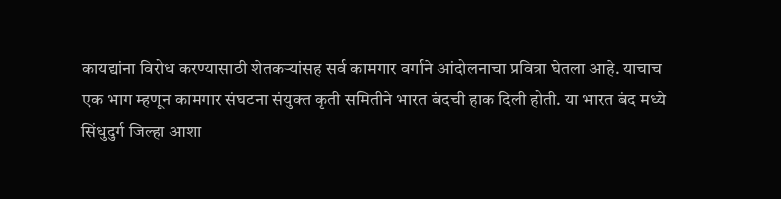कायद्यांना विरोध करण्यासाठी शेतकऱ्यांसह सर्व कामगार वर्गाने आंदोलनाचा प्रवित्रा घेतला आहे. याचाच एक भाग म्हणून कामगार संघटना संयुक्त कृती समितीने भारत बंदची हाक दिली होती. या भारत बंद मध्ये सिंधुदुर्ग जिल्हा आशा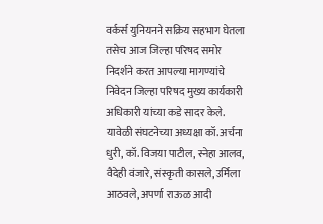वर्कर्स युनियनने सक्रिय सहभाग घेतला तसेच आज जिल्हा परिषद समोर निदर्शने करत आपल्या मागण्यांचे निवेदन जिल्हा परिषद मुख्य कार्यकारी अधिकारी यांच्या कडे सादर केले. यावेळी संघटनेच्या अध्यक्षा कॉ. अर्चना धुरी, कॉ. विजया पाटील, स्नेहा आलव, वैदेही वंजारे, संस्कृती कासले, उर्मिला आठवले, अपर्णा राऊळ आदी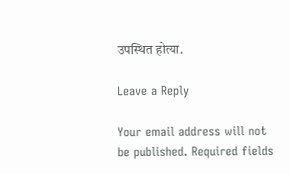उपस्थित होत्या.

Leave a Reply

Your email address will not be published. Required fields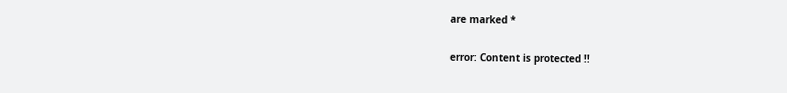are marked *

error: Content is protected !!